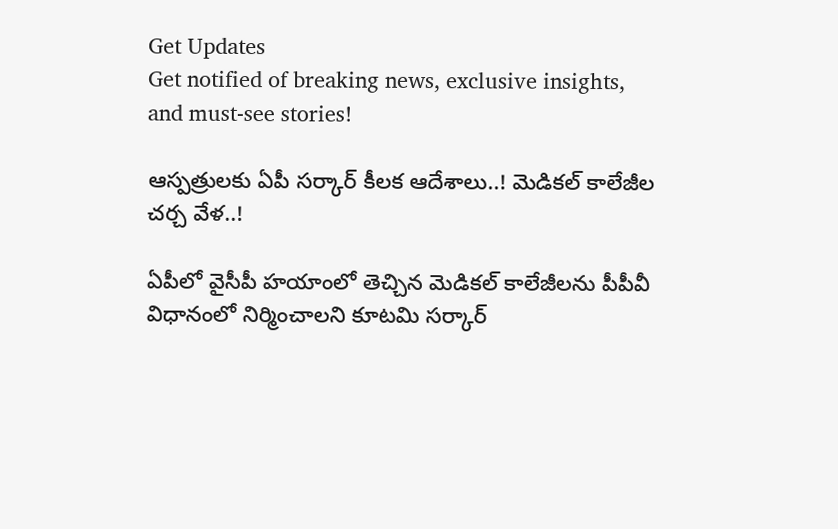Get Updates
Get notified of breaking news, exclusive insights, and must-see stories!

ఆస్పత్రులకు ఏపీ సర్కార్ కీలక ఆదేశాలు..! మెడికల్ కాలేజీల చర్చ వేళ..!

ఏపీలో వైసీపీ హయాంలో తెచ్చిన మెడికల్ కాలేజీలను పీపీవీ విధానంలో నిర్మించాలని కూటమి సర్కార్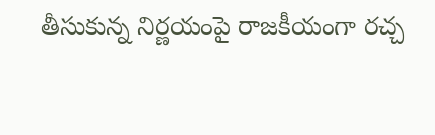తీసుకున్న నిర్ణయంపై రాజకీయంగా రచ్చ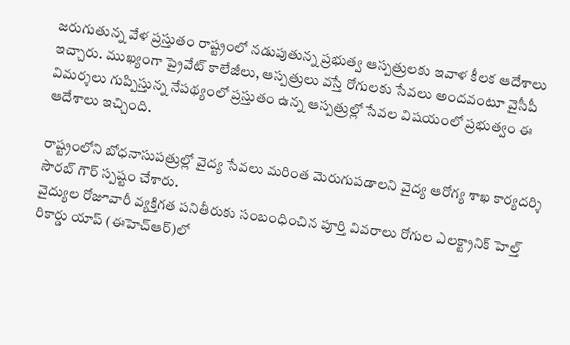జరుగుతున్న వేళ ప్రస్తుతం రాష్ట్రంలో నడుపుతున్న ప్రభుత్వ ఆస్పత్రులకు ఇవాళ కీలక ఆదేశాలు ఇచ్చారు. ముఖ్యంగా ప్రైవేట్ కాలేజీలు, ఆస్పత్రులు వస్తే రోగులకు సేవలు అందవంటూ వైసీపీ విమర్శలు గుప్పిస్తున్న నేపథ్యంలో ప్రస్తుతం ఉన్న ఆస్పత్రుల్లో సేవల విషయంలో ప్రభుత్వం ఈ ఆదేశాలు ఇచ్చింది.

రాష్ట్రంలోని బోధనాసుపత్రుల్లో వైద్య సేవలు మరింత మెరుగుపడాలని వైద్య ఆరోగ్య శాఖ కార్యదర్శి సౌరబ్ గౌర్ స్పష్టం చేశారు.
వైద్యుల రోజూవారీ వ్యక్తిగత పనితీరుకు సంబంధించిన పూర్తి వివరాలు రోగుల ఎలక్ట్రానిక్ హెల్త్ రికార్డు యాప్ (ఈహెచ్ఆర్)లో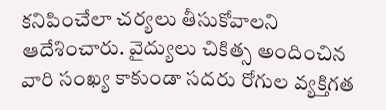కనిపించేలా చర్యలు తీసుకోవాలని ఆదేశించారు. వైద్యులు చికిత్స అందించిన వారి సంఖ్య కాకుండా సదరు రోగుల వ్యక్తిగత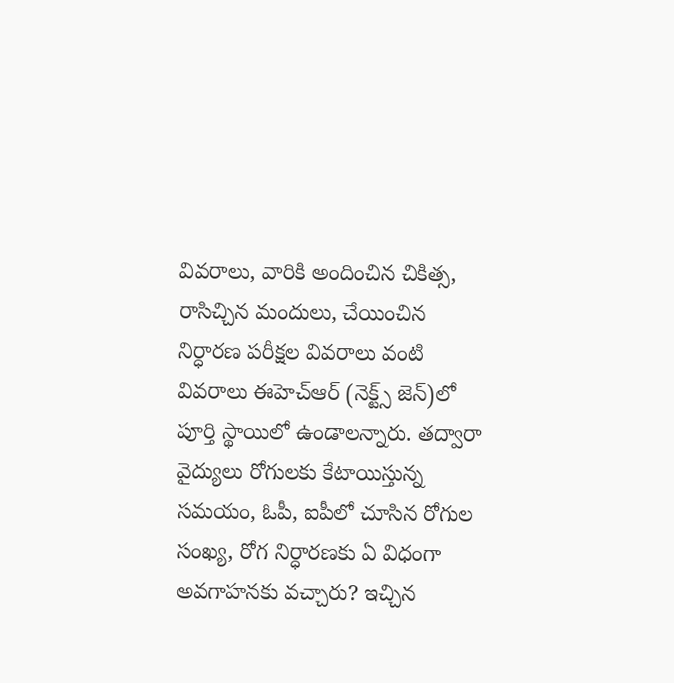వివరాలు, వారికి అందించిన చికిత్స, రాసిచ్చిన మందులు, చేయించిన నిర్ధారణ పరీక్షల వివరాలు వంటి వివరాలు ఈహెచ్ఆర్ (నెక్ట్స్ జెన్)లో పూర్తి స్థాయిలో ఉండాలన్నారు. తద్వారా వైద్యులు రోగులకు కేటాయిస్తున్న సమయం, ఓపీ, ఐపీలో చూసిన రోగుల సంఖ్య, రోగ నిర్ధారణకు ఏ విధంగా అవగాహనకు వచ్చారు? ఇచ్చిన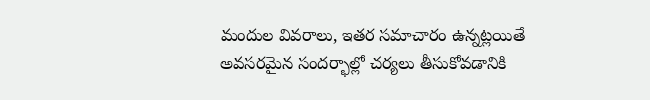మందుల వివరాలు, ఇతర సమాచారం ఉన్నట్లయితే అవసరమైన సందర్భాల్లో చర్యలు తీసుకోవడానికి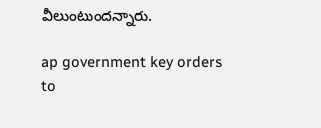వీలుంటుందన్నారు.

ap government key orders to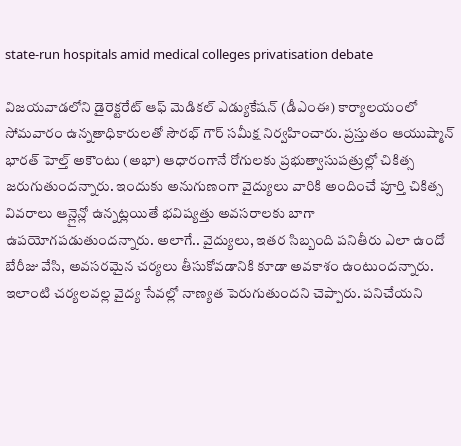state-run hospitals amid medical colleges privatisation debate

విజయవాడలోని డైరెక్టరేట్ ఆఫ్ మెడికల్ ఎడ్యుకేషన్ (డీఎంఈ) కార్యాలయంలో సోమవారం ఉన్నతాధికారులతో సౌరభ్ గౌర్ సమీక్ష నిర్వహించారు. ప్రస్తుతం ఆయుష్మాన్ భారత్ హెల్త్ అకౌంటు (అభా) ఆధారంగానే రోగులకు ప్రభుత్వాసుపత్రుల్లో చికిత్స జరుగుతుందన్నారు. ఇందుకు అనుగుణంగా వైద్యులు వారికి అందించే పూర్తి చికిత్స వివరాలు ఆన్లైన్లో ఉన్నట్లయితే భవిష్యత్తు అవసరాలకు బాగా ఉపయోగపడుతుందన్నారు. అలాగే.. వైద్యులు, ఇతర సిబ్బంది పనితీరు ఎలా ఉందో బేరీజు వేసి, అవసరమైన చర్యలు తీసుకోవడానికి కూడా అవకాశం ఉంటుందన్నారు. ఇలాంటి చర్యలవల్ల వైద్య సేవల్లో నాణ్యత పెరుగుతుందని చెప్పారు. పనిచేయని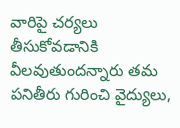వారిపై చర్యలు తీసుకోవడానికి వీలవుతుందన్నారు తమ పనితీరు గురించి వైద్యులు,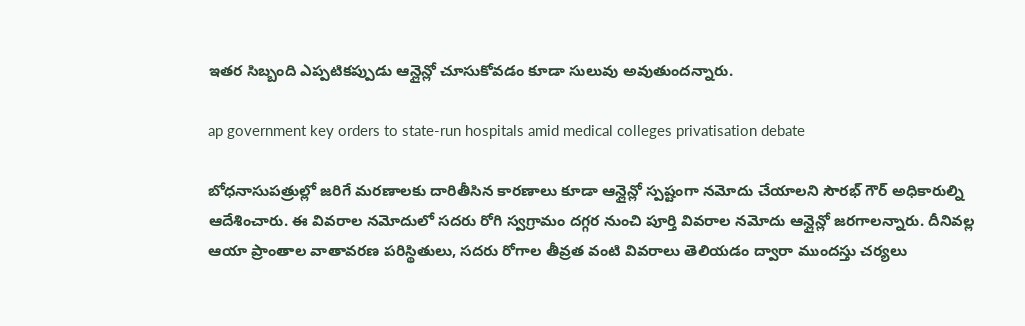ఇతర సిబ్బంది ఎప్పటికప్పుడు ఆన్లైన్లో చూసుకోవడం కూడా సులువు అవుతుందన్నారు.

ap government key orders to state-run hospitals amid medical colleges privatisation debate

బోధనాసుపత్రుల్లో జరిగే మరణాలకు దారితీసిన కారణాలు కూడా ఆన్లైన్లో స్పష్టంగా నమోదు చేయాలని సౌరభ్ గౌర్ అధికారుల్ని ఆదేశించారు. ఈ వివరాల నమోదులో సదరు రోగి స్వగ్రామం దగ్గర నుంచి పూర్తి వివరాల నమోదు ఆన్లైన్లో జరగాలన్నారు. దీనివల్ల ఆయా ప్రాంతాల వాతావరణ పరిస్థితులు, సదరు రోగాల తీవ్రత వంటి వివరాలు తెలియడం ద్వారా ముందస్తు చర్యలు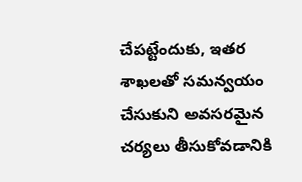చేపట్టేందుకు, ఇతర శాఖలతో సమన్వయం చేసుకుని అవసరమైన చర్యలు తీసుకోవడానికి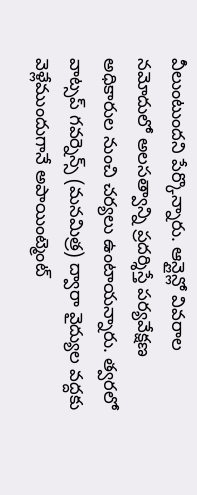వీలుంటుందని పేర్కొన్నారు. ఆన్లైన్లో వివరాల నమోదులో అలసత్వాన్ని ప్రదర్శిస్తే పర్యవేక్షణ అధికారుల నుంచి చర్యలు ఉంటాయన్నారు. త్వరలో వాట్సప్ గవర్నెన్స్ (మనమిత్ర) ద్వారా వైద్యుల వద్దకు వెళ్లేముందుగానే అపాయింట్మెంట్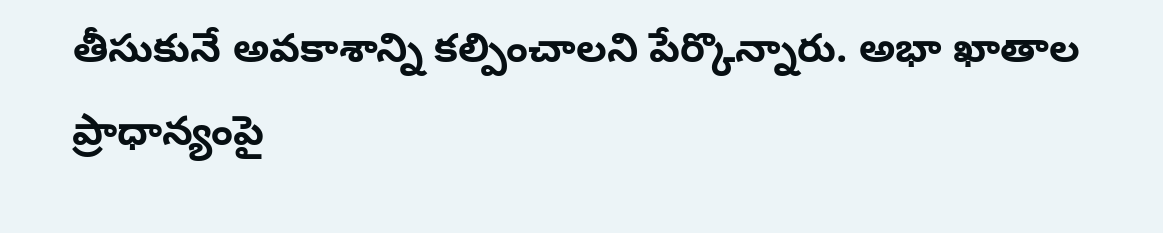తీసుకునే అవకాశాన్ని కల్పించాలని పేర్కొన్నారు. అభా ఖాతాల ప్రాధాన్యంపై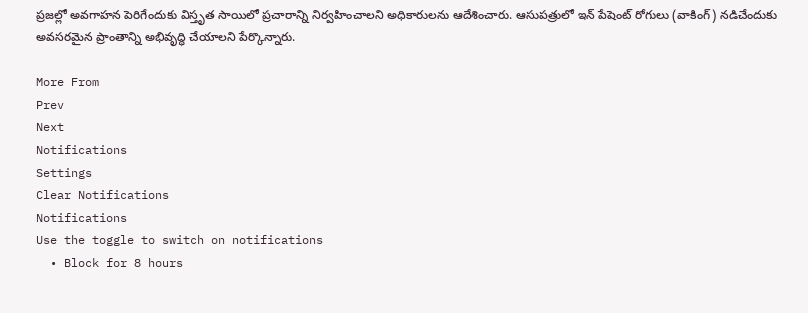ప్రజల్లో అవగాహన పెరిగేందుకు విస్తృత సాయిలో ప్రచారాన్ని నిర్వహించాలని అధికారులను ఆదేశించారు. ఆసుపత్రులో ఇన్ పేషెంట్ రోగులు (వాకింగ్) నడిచేందుకు అవసరమైన ప్రాంతాన్ని అభివృద్ధి చేయాలని పేర్కొన్నారు.

More From
Prev
Next
Notifications
Settings
Clear Notifications
Notifications
Use the toggle to switch on notifications
  • Block for 8 hours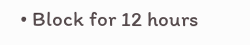• Block for 12 hours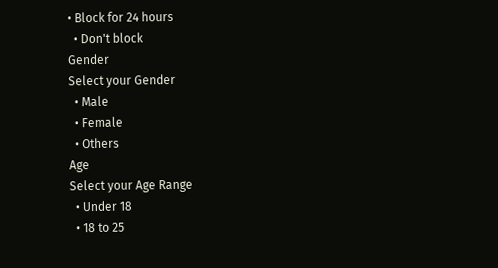• Block for 24 hours
  • Don't block
Gender
Select your Gender
  • Male
  • Female
  • Others
Age
Select your Age Range
  • Under 18
  • 18 to 25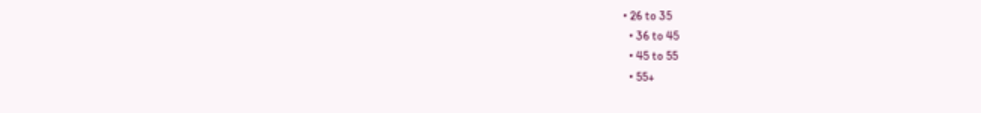• 26 to 35
  • 36 to 45
  • 45 to 55
  • 55+